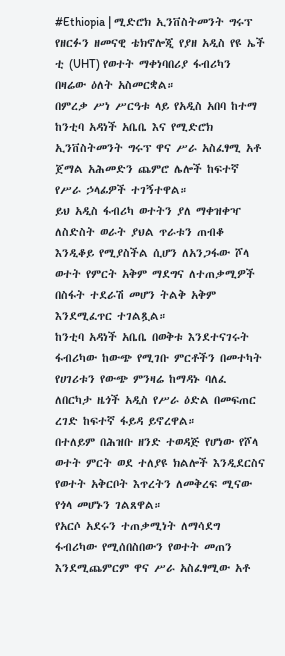#Ethiopia | ሚድሮክ ኢንቨስትመንት ግሩፕ የዘርፉን ዘመናዊ ቴክኖሎጂ የያዘ አዲስ የዩ ኤች ቲ (UHT) የወተት ማቀነባበሪያ ፋብሪካን በዛሬው ዕለት አስመርቋል።
በምረቃ ሥነ ሥርዓቱ ላይ የአዲስ አበባ ከተማ ከንቲባ አዳነች አቤቤ እና የሚድሮክ ኢንቨስትመንት ግሩፕ ዋና ሥራ አስፈፃሚ አቶ ጀማል አሕመድን ጨምሮ ሌሎች ከፍተኛ የሥራ ኃላፊዎች ተገኝተዋል።
ይህ አዲስ ፋብሪካ ወተትን ያለ ማቀዝቀዣ ለስድስት ወራት ያህል ጥራቱን ጠብቆ እንዲቆይ የሚያስችል ሲሆን ለአንጋፋው ሾላ ወተት የምርት አቅም ማደግና ለተጠቃሚዎች በስፋት ተደራሽ መሆን ትልቅ አቅም እንደሚፈጥር ተገልጿል።
ከንቲባ አዳነች አቤቤ በወቅቱ እንደተናገሩት ፋብሪካው ከውጭ የሚገቡ ምርቶችን በመተካት የሀገሪቱን የውጭ ምንዛሬ ከማዳኑ ባለፈ ለበርካታ ዜጎች አዲስ የሥራ ዕድል በመፍጠር ረገድ ከፍተኛ ፋይዳ ይኖረዋል።
በተለይም በሕዝቡ ዘንድ ተወዳጅ የሆነው የሾላ ወተት ምርት ወደ ተለያዩ ክልሎች እንዲደርስና የወተት አቅርቦት እጥረትን ለመቅረፍ ሚናው የጎላ መሆኑን ገልጸዋል።
የአርሶ አደሩን ተጠቃሚነት ለማሳደግ ፋብሪካው የሚሰበስበውን የወተት መጠን እንደሚጨምርም ዋና ሥራ አስፈፃሚው አቶ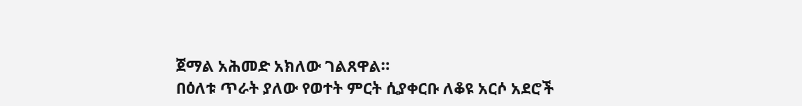ጀማል አሕመድ አክለው ገልጸዋል።
በዕለቱ ጥራት ያለው የወተት ምርት ሲያቀርቡ ለቆዩ አርሶ አደሮች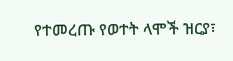የተመረጡ የወተት ላሞች ዝርያ፣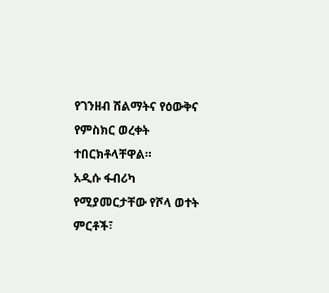የገንዘብ ሽልማትና የዕውቅና የምስክር ወረቀት ተበርክቶላቸዋል።
አዲሱ ፋብሪካ የሚያመርታቸው የሾላ ወተት ምርቶች፣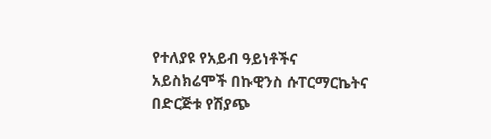የተለያዩ የአይብ ዓይነቶችና አይስክሬሞች በኩዊንስ ሱፐርማርኬትና በድርጅቱ የሽያጭ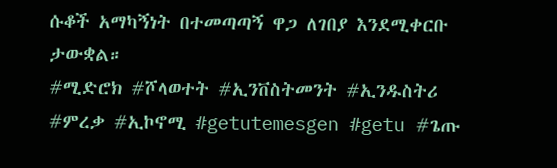ሱቆች አማካኝነት በተመጣጣኝ ዋጋ ለገበያ እንደሚቀርቡ ታውቋል።
#ሚድሮክ #ሾላወተት #ኢንቨስትመንት #ኢንዱስትሪ #ምረቃ #ኢኮኖሚ #getutemesgen #getu #ጌጡ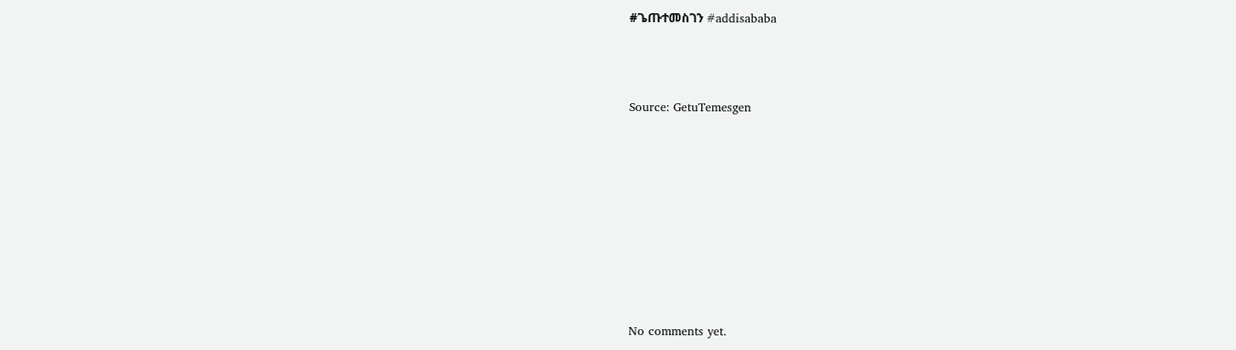#ጌጡተመስገን #addisababa



Source: GetuTemesgen









No comments yet.